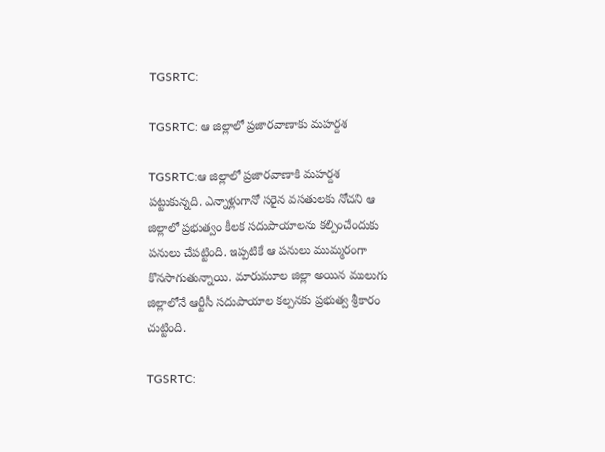TGSRTC:

TGSRTC: ఆ జిల్లాలో ప్ర‌జార‌వాణాకు మ‌హ‌ర్ద‌శ‌

TGSRTC:ఆ జిల్లాలో ప్ర‌జార‌వాణాకి మ‌హ‌ర్ద‌శ ప‌ట్టుకున్న‌ది. ఎన్నాళ్లుగానో స‌రైన వ‌స‌తులకు నోచ‌ని ఆ జిల్లాలో ప్ర‌భుత్వం కీల‌క స‌దుపాయాల‌ను క‌ల్పించేందుకు ప‌నులు చేప‌ట్టింది. ఇప్ప‌టికే ఆ ప‌నులు ముమ్మ‌రంగా కొన‌సాగుతున్నాయి. మారుమూల జిల్లా అయిన ములుగు జిల్లాలోనే ఆర్టీసీ స‌దుపాయాల క‌ల్ప‌న‌కు ప్ర‌భుత్వ శ్రీకారం చుట్టింది.

TGSRTC: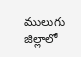ములుగు జిల్లాలో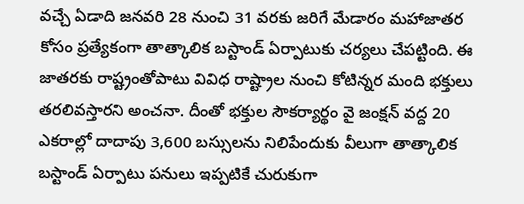వ‌చ్చే ఏడాది జ‌న‌వ‌రి 28 నుంచి 31 వ‌ర‌కు జ‌రిగే మేడారం మ‌హాజాత‌ర కోసం ప్ర‌త్యేకంగా తాత్కాలిక బ‌స్టాండ్ ఏర్పాటుకు చ‌ర్య‌లు చేప‌ట్టింది. ఈ జాత‌ర‌కు రాష్ట్రంతోపాటు వివిధ రాష్ట్రాల నుంచి కోటిన్న‌ర మంది భ‌క్తులు త‌ర‌లివ‌స్తార‌ని అంచ‌నా. దీంతో భ‌క్తుల సౌక‌ర్యార్థం వై జంక్ష‌న్ వ‌ద్ద 20 ఎక‌రాల్లో దాదాపు 3,600 బ‌స్సుల‌ను నిలిపేందుకు వీలుగా తాత్కాలిక బస్టాండ్ ఏర్పాటు ప‌నులు ఇప్ప‌టికే చురుకుగా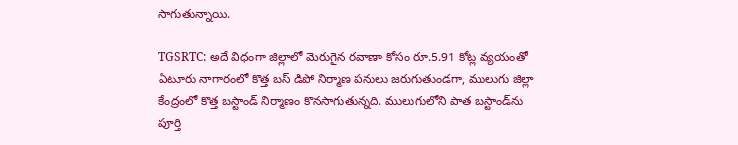సాగుతున్నాయి.

TGSRTC: అదే విధంగా జిల్లాలో మెరుగైన ర‌వాణా కోసం రూ.5.91 కోట్ల వ్య‌యంతో ఏటూరు నాగారంలో కొత్త బ‌స్ డిపో నిర్మాణ ప‌నులు జ‌రుగుతుండ‌గా, ములుగు జిల్లా కేంద్రంలో కొత్త బ‌స్టాండ్ నిర్మాణం కొన‌సాగుతున్న‌ది. ములుగులోని పాత బ‌స్టాండ్‌ను పూర్తి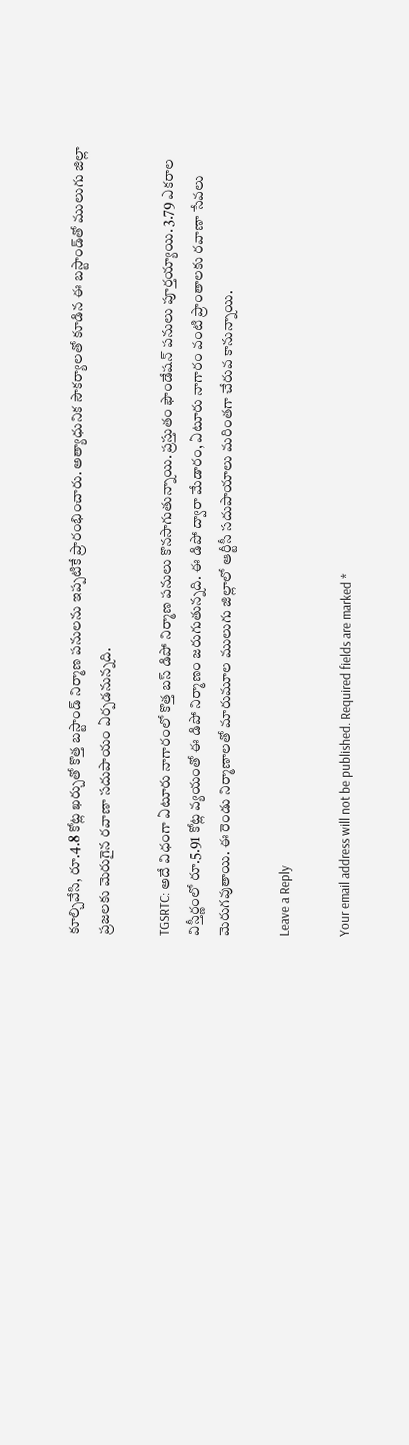కూల్చివేసి, రూ.4.8 కోట్ల ఖ‌ర్చుతో కొత్త బ‌స్టాండ్ నిర్మాణ ప‌నుల‌ను ఇప్ప‌టికే ప్రారంభించారు. అత్యాధునిక సౌక‌ర్యాల‌తో కూడిన ఈ బస్టాండ్‌తో ములుగు జిల్లా ప్ర‌జ‌ల‌కు మెరుగైన ర‌వాణా స‌దుపాయం ఏర్ప‌డ‌నున్న‌ది.

TGSRTC: అదే విధంగా ఏటూరు నాగారంలో కొత్త బ‌స్ డిపో నిర్మాణ ప‌నులు కొన‌సాగుతున్నాయి. ప్ర‌స్తుతం ఫౌండేష‌న్ ప‌నులు పూర్త‌య్యాయి. 3.79 ఎక‌రాల విస్తీర్ణంలో రూ.5.91 కోట్ల వ్య‌యంతో ఈ డిపో నిర్మాణం జ‌రుగుతున్న‌ది. ఈ డిపో ద్వారా మేడారం, ఏటూరు నాగారం వంటి ప్రాంతాల‌కు ర‌వాణా సేవ‌లు మెరుగ‌వుతాయి. ఈ రెండు నిర్మాణాల‌తో మారుమూల ములుగు జిల్లాలో ఆర్టీసీ స‌దుపాయాలు మ‌రింత‌గా చేరువ కానున్నాయి.

Leave a Reply

Your email address will not be published. Required fields are marked *